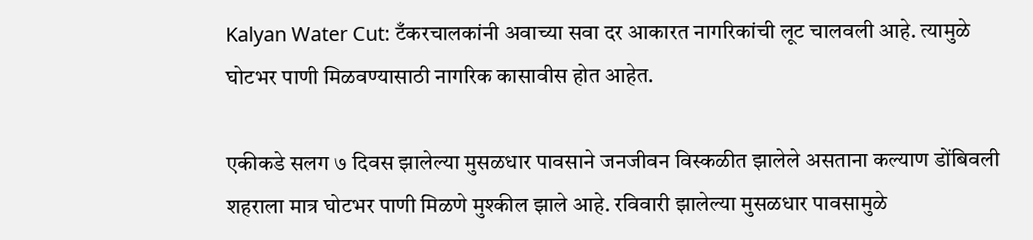Kalyan Water Cut: टँकरचालकांनी अवाच्या सवा दर आकारत नागरिकांची लूट चालवली आहे. त्यामुळे घोटभर पाणी मिळवण्यासाठी नागरिक कासावीस होत आहेत.

एकीकडे सलग ७ दिवस झालेल्या मुसळधार पावसाने जनजीवन विस्कळीत झालेले असताना कल्याण डोंबिवली शहराला मात्र घोटभर पाणी मिळणे मुश्कील झाले आहे. रविवारी झालेल्या मुसळधार पावसामुळे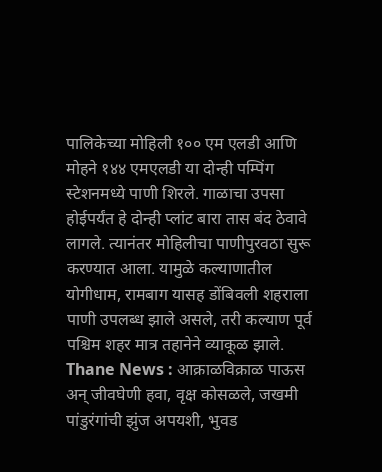पालिकेच्या मोहिली १०० एम एलडी आणि मोहने १४४ एमएलडी या दोन्ही पम्पिंग स्टेशनमध्ये पाणी शिरले. गाळाचा उपसा होईपर्यंत हे दोन्ही प्लांट बारा तास बंद ठेवावे लागले. त्यानंतर मोहिलीचा पाणीपुरवठा सुरू करण्यात आला. यामुळे कल्याणातील योगीधाम, रामबाग यासह डोंबिवली शहराला पाणी उपलब्ध झाले असले, तरी कल्याण पूर्व पश्चिम शहर मात्र तहानेने व्याकूळ झाले.
Thane News : आक्राळविक्राळ पाऊस अन् जीवघेणी हवा, वृक्ष कोसळले, जखमी पांडुरंगांची झुंज अपयशी, भुवड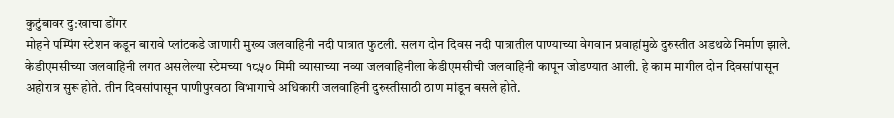कुटुंबावर दु:खाचा डोंगर
मोहने पम्पिंग स्टेशन कडून बारावे प्लांटकडे जाणारी मुख्य जलवाहिनी नदी पात्रात फुटली. सलग दोन दिवस नदी पात्रातील पाण्याच्या वेगवान प्रवाहांमुळे दुरुस्तीत अडथळे निर्माण झाले. केडीएमसीच्या जलवाहिनी लगत असलेल्या स्टेमच्या १८५० मिमी व्यासाच्या नव्या जलवाहिनीला केडीएमसीची जलवाहिनी कापून जोडण्यात आली. हे काम मागील दोन दिवसांपासून अहोरात्र सुरू होते. तीन दिवसांपासून पाणीपुरवठा विभागाचे अधिकारी जलवाहिनी दुरुस्तीसाठी ठाण मांडून बसले होते.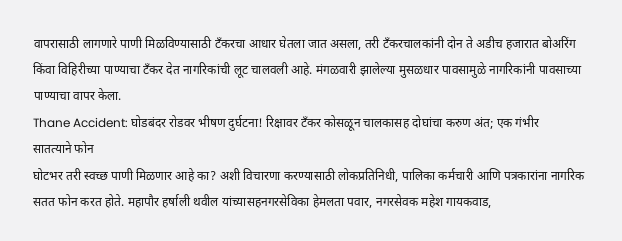वापरासाठी लागणारे पाणी मिळविण्यासाठी टँकरचा आधार घेतला जात असला, तरी टँकरचालकांनी दोन ते अडीच हजारात बोअरिंग किंवा विहिरीच्या पाण्याचा टँकर देत नागरिकांची लूट चालवली आहे. मंगळवारी झालेल्या मुसळधार पावसामुळे नागरिकांनी पावसाच्या पाण्याचा वापर केला.
Thane Accident: घोडबंदर रोडवर भीषण दुर्घटना! रिक्षावर टँकर कोसळून चालकासह दोघांचा करुण अंत; एक गंभीर
सातत्याने फोन
घोटभर तरी स्वच्छ पाणी मिळणार आहे का? अशी विचारणा करण्यासाठी लोकप्रतिनिधी, पालिका कर्मचारी आणि पत्रकारांना नागरिक सतत फोन करत होते. महापौर हर्षाली थवील यांच्यासहनगरसेविका हेमलता पवार, नगरसेवक महेश गायकवाड,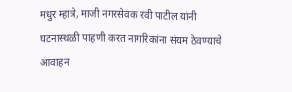मधुर म्हात्रे, माजी नगरसेवक रवी पाटील यांनी घटनास्थळी पाहणी करत नागरिकांना संयम ठेवण्याचे आवाहन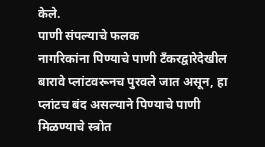केले.
पाणी संपल्याचे फलक
नागरिकांना पिण्याचे पाणी टँकरद्वारेदेखील बारावे प्लांटवरूनच पुरवले जात असून, हा प्लांटच बंद असल्याने पिण्याचे पाणी मिळण्याचे स्त्रोत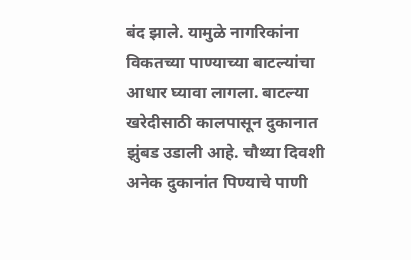बंद झाले. यामुळे नागरिकांना विकतच्या पाण्याच्या बाटल्यांचा आधार घ्यावा लागला. बाटल्या खरेदीसाठी कालपासून दुकानात झुंबड उडाली आहे. चौथ्या दिवशी अनेक दुकानांत पिण्याचे पाणी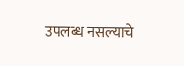उपलब्ध नसल्याचे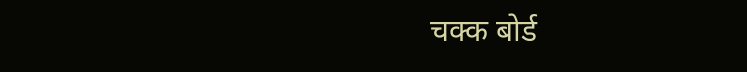चक्क बोर्ड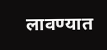लावण्यात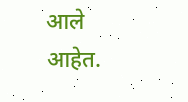आले आहेत.